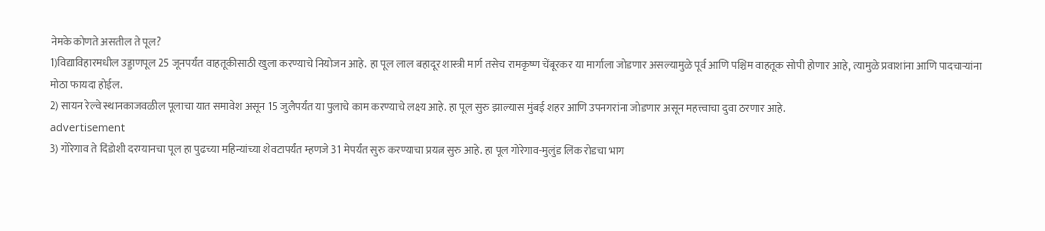नेमके कोणते असतील ते पूल?
1)विद्याविहारमधील उड्डाणपूल 25 जूनपर्यंत वाहतूकीसाठी खुला करण्याचे नियोजन आहे. हा पूल लाल बहादूर शास्त्री मार्ग तसेच रामकृष्ण चेंबूरकर या मार्गाला जोडणार असल्यामुळे पूर्व आणि पश्चिम वाहतूक सोपी होणार आहे, त्यामुळे प्रवाशांना आणि पादचाऱ्यांना मोठा फायदा होईल.
2) सायन रेल्वे स्थानकाजवळील पूलाचा यात समावेश असून 15 जुलैपर्यंत या पुलाचे काम करण्याचे लक्ष्य आहे. हा पूल सुरु झाल्यास मुंबई शहर आणि उपनगरांना जोडणार असून महत्त्वाचा दुवा ठरणार आहे.
advertisement
3) गोरेगाव ते दिंडोशी दरम्यानचा पूल हा पुढच्या महिन्यांच्या शेवटापर्यंत म्हणजे 31 मेपर्यंत सुरु करण्याचा प्रयत्न सुरु आहे. हा पूल गोरेगाव-मुलुंड लिंक रोडचा भाग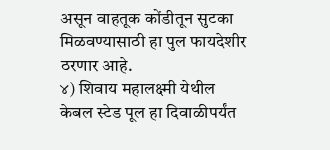असून वाहतूक कोंडीतून सुटका मिळवण्यासाठी हा पुल फायदेशीर ठरणार आहे.
४) शिवाय महालक्ष्मी येथील केबल स्टेड पूल हा दिवाळीपर्यंत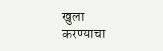खुला करण्याचा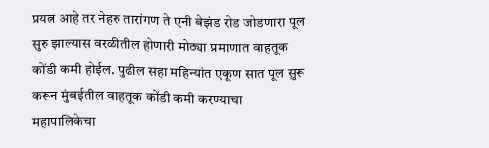प्रयत्न आहे तर नेहरु तारांगण ते एनी बेझंड रोड जोडणारा पूल सुरु झाल्यास वरळीतील होणारी मोठ्या प्रमाणात वाहतूक कोंडी कमी होईल. पुढील सहा महिन्यांत एकूण सात पूल सुरू करून मुंबईतील वाहतूक कोंडी कमी करण्याचा महापालिकेचा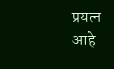प्रयत्न आहे